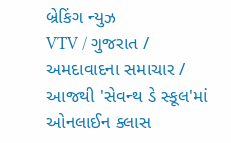બ્રેકિંગ ન્યુઝ
VTV / ગુજરાત / અમદાવાદના સમાચાર / આજથી 'સેવન્થ ડે સ્કૂલ'માં ઓનલાઈન ક્લાસ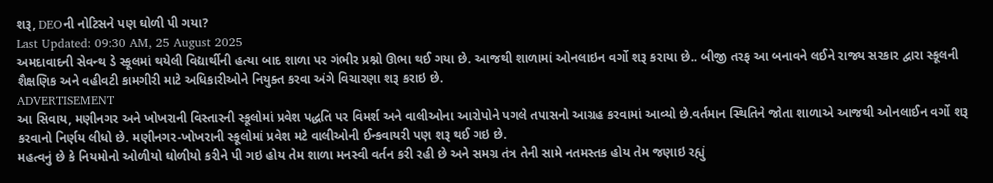શરૂ, DEOની નોટિસને પણ ઘોળી પી ગયા?
Last Updated: 09:30 AM, 25 August 2025
અમદાવાદની સેવન્થ ડે સ્કૂલમાં થયેલી વિદ્યાર્થીની હત્યા બાદ શાળા પર ગંભીર પ્રશ્નો ઊભા થઈ ગયા છે. આજથી શાળામાં ઓનલાઇન વર્ગો શરૂ કરાયા છે.. બીજી તરફ આ બનાવને લઈને રાજ્ય સરકાર દ્વારા સ્કૂલની શૈક્ષણિક અને વહીવટી કામગીરી માટે અધિકારીઓને નિયુક્ત કરવા અંગે વિચારણા શરૂ કરાઇ છે.
ADVERTISEMENT
આ સિવાય, મણીનગર અને ખોખરાની વિસ્તારની સ્કૂલોમાં પ્રવેશ પદ્ધતિ પર વિમર્શ અને વાલીઓના આરોપોને પગલે તપાસનો આગ્રહ કરવામાં આવ્યો છે.વર્તમાન સ્થિતિને જોતા શાળાએ આજથી ઓનલાઈન વર્ગો શરૂ કરવાનો નિર્ણય લીધો છે. મણીનગર-ખોખરાની સ્કૂલોમાં પ્રવેશ મટે વાલીઓની ઈન્કવાયરી પણ શરૂ થઈ ગઇ છે.
મહત્વનું છે કે નિયમોનો ઓળીયો ઘોળીયો કરીને પી ગઇ હોય તેમ શાળા મનસ્વી વર્તન કરી રહી છે અને સમગ્ર તંત્ર તેની સામે નતમસ્તક હોય તેમ જણાઇ રહ્યું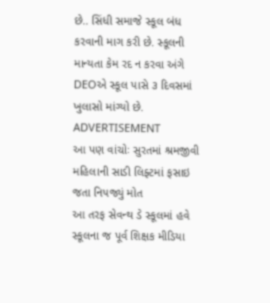છે.. સિંધી સમાજે સ્કૂલ બંધ કરવાની માગ કરી છે. સ્કૂલની માન્યતા કેમ રદ ન કરવા અંગે DEOએ સ્કૂલ પાસે ૩ દિવસમાં ખુલાસો માંગ્યો છે.
ADVERTISEMENT
આ પણ વાંચોઃ સુરતમાં શ્રમજીવી મહિલાની સાડી લિફ્ટમાં ફસાઇ જતા નિપજ્યું મોત
આ તરફ સેવન્થ ડે સ્કૂલમાં હવે સ્કૂલના જ પૂર્વ શિક્ષક મીડિયા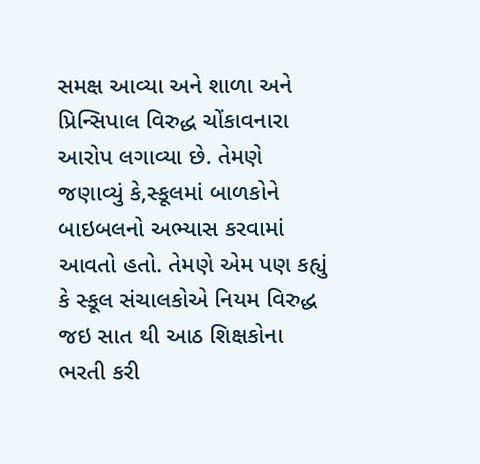સમક્ષ આવ્યા અને શાળા અને પ્રિન્સિપાલ વિરુદ્ધ ચોંકાવનારા આરોપ લગાવ્યા છે. તેમણે જણાવ્યું કે,સ્કૂલમાં બાળકોને બાઇબલનો અભ્યાસ કરવામાં આવતો હતો. તેમણે એમ પણ કહ્યું કે સ્કૂલ સંચાલકોએ નિયમ વિરુદ્ધ જઇ સાત થી આઠ શિક્ષકોના ભરતી કરી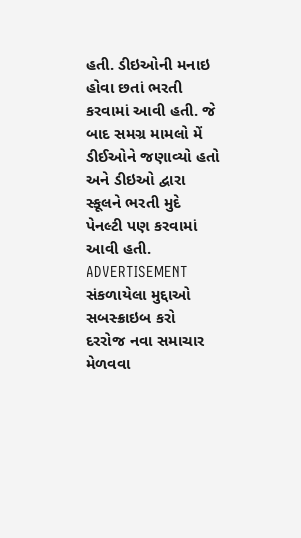હતી. ડીઇઓની મનાઇ હોવા છતાં ભરતી કરવામાં આવી હતી. જે બાદ સમગ્ર મામલો મેં ડીઈઓને જણાવ્યો હતો અને ડીઇઓ દ્વારા સ્કૂલને ભરતી મુદે પેનલ્ટી પણ કરવામાં આવી હતી.
ADVERTISEMENT
સંકળાયેલા મુદ્દાઓ
સબસ્ક્રાઇબ કરો
દરરોજ નવા સમાચાર મેળવવા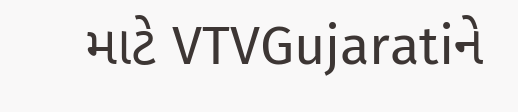માટે VTVGujaratiને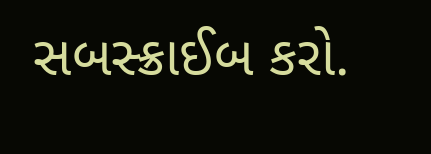સબસ્ક્રાઈબ કરો.